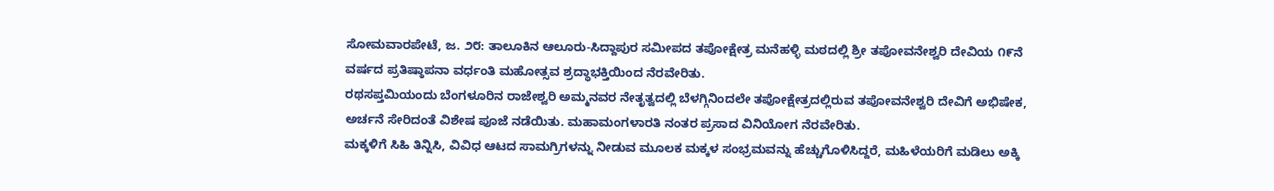ಸೋಮವಾರಪೇಟೆ, ಜ. ೨೮: ತಾಲೂಕಿನ ಆಲೂರು-ಸಿದ್ದಾಪುರ ಸಮೀಪದ ತಪೋಕ್ಷೇತ್ರ ಮನೆಹಳ್ಳಿ ಮಠದಲ್ಲಿ ಶ್ರೀ ತಪೋವನೇಶ್ವರಿ ದೇವಿಯ ೧೯ನೆ ವರ್ಷದ ಪ್ರತಿಷ್ಠಾಪನಾ ವರ್ಧಂತಿ ಮಹೋತ್ಸವ ಶ್ರದ್ಧಾಭಕ್ತಿಯಿಂದ ನೆರವೇರಿತು.
ರಥಸಪ್ತಮಿಯಂದು ಬೆಂಗಳೂರಿನ ರಾಜೇಶ್ವರಿ ಅಮ್ಮನವರ ನೇತೃತ್ವದಲ್ಲಿ ಬೆಳಗ್ಗಿನಿಂದಲೇ ತಪೋಕ್ಷೇತ್ರದಲ್ಲಿರುವ ತಪೋವನೇಶ್ವರಿ ದೇವಿಗೆ ಅಭಿಷೇಕ, ಅರ್ಚನೆ ಸೇರಿದಂತೆ ವಿಶೇಷ ಪೂಜೆ ನಡೆಯಿತು. ಮಹಾಮಂಗಳಾರತಿ ನಂತರ ಪ್ರಸಾದ ವಿನಿಯೋಗ ನೆರವೇರಿತು.
ಮಕ್ಕಳಿಗೆ ಸಿಹಿ ತಿನ್ನಿಸಿ, ವಿವಿಧ ಆಟದ ಸಾಮಗ್ರಿಗಳನ್ನು ನೀಡುವ ಮೂಲಕ ಮಕ್ಕಳ ಸಂಭ್ರಮವನ್ನು ಹೆಚ್ಚುಗೊಳಿಸಿದ್ದರೆ, ಮಹಿಳೆಯರಿಗೆ ಮಡಿಲು ಅಕ್ಕಿ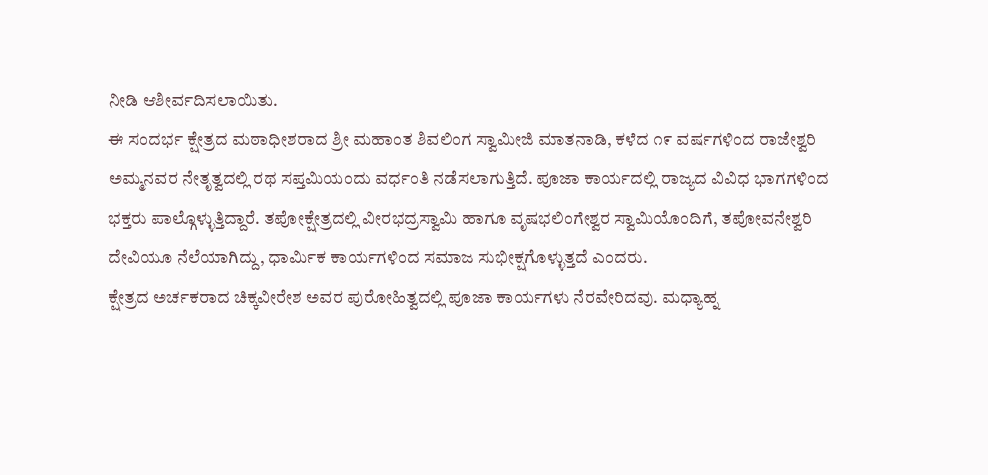ನೀಡಿ ಆಶೀರ್ವದಿಸಲಾಯಿತು.
ಈ ಸಂದರ್ಭ ಕ್ಷೇತ್ರದ ಮಠಾಧೀಶರಾದ ಶ್ರೀ ಮಹಾಂತ ಶಿವಲಿಂಗ ಸ್ವಾಮೀಜಿ ಮಾತನಾಡಿ, ಕಳೆದ ೧೯ ವರ್ಷಗಳಿಂದ ರಾಜೇಶ್ವರಿ ಅಮ್ಮನವರ ನೇತೃತ್ವದಲ್ಲಿ ರಥ ಸಪ್ತಮಿಯಂದು ವರ್ಧಂತಿ ನಡೆಸಲಾಗುತ್ತಿದೆ. ಪೂಜಾ ಕಾರ್ಯದಲ್ಲಿ ರಾಜ್ಯದ ವಿವಿಧ ಭಾಗಗಳಿಂದ ಭಕ್ತರು ಪಾಲ್ಗೊಳ್ಳುತ್ತಿದ್ದಾರೆ. ತಪೋಕ್ಷೇತ್ರದಲ್ಲಿ ವೀರಭದ್ರಸ್ವಾಮಿ ಹಾಗೂ ವೃಷಭಲಿಂಗೇಶ್ವರ ಸ್ವಾಮಿಯೊಂದಿಗೆ, ತಪೋವನೇಶ್ವರಿ ದೇವಿಯೂ ನೆಲೆಯಾಗಿದ್ದು, ಧಾರ್ಮಿಕ ಕಾರ್ಯಗಳಿಂದ ಸಮಾಜ ಸುಭೀಕ್ಷಗೊಳ್ಳುತ್ತದೆ ಎಂದರು.
ಕ್ಷೇತ್ರದ ಅರ್ಚಕರಾದ ಚಿಕ್ಕವೀರೇಶ ಅವರ ಪುರೋಹಿತ್ವದಲ್ಲಿ ಪೂಜಾ ಕಾರ್ಯಗಳು ನೆರವೇರಿದವು. ಮಧ್ಯಾಹ್ನ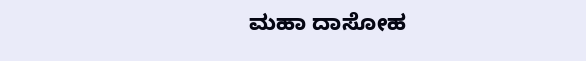ಮಹಾ ದಾಸೋಹ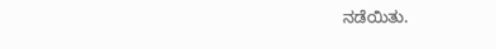ನಡೆಯಿತು.